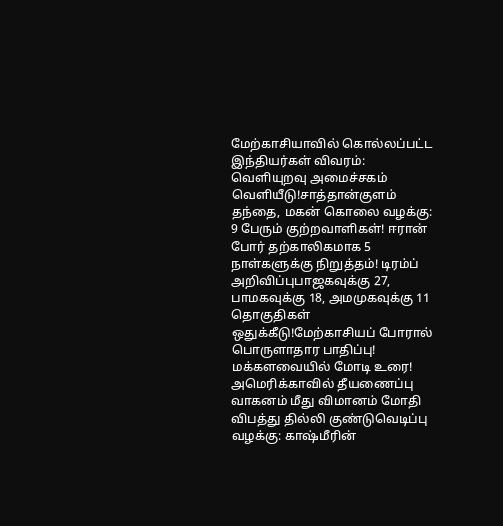மேற்காசியாவில் கொல்லப்பட்ட இந்தியர்கள் விவரம்: வெளியுறவு அமைச்சகம் வெளியீடு!சாத்தான்குளம் தந்தை, மகன் கொலை வழக்கு: 9 பேரும் குற்றவாளிகள்! ஈரான் போர் தற்காலிகமாக 5 நாள்களுக்கு நிறுத்தம்! டிரம்ப் அறிவிப்புபாஜகவுக்கு 27, பாமகவுக்கு 18, அமமுகவுக்கு 11 தொகுதிகள் ஒதுக்கீடு!மேற்காசியப் போரால் பொருளாதார பாதிப்பு! மக்களவையில் மோடி உரை! அமெரிக்காவில் தீயணைப்பு வாகனம் மீது விமானம் மோதி விபத்து தில்லி குண்டுவெடிப்பு வழக்கு: காஷ்மீரின்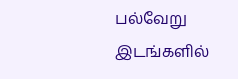பல்வேறு இடங்களில்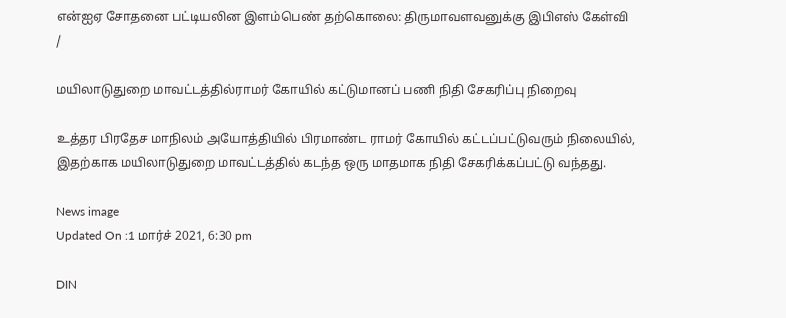என்ஐஏ சோதனை பட்டியலின இளம்பெண் தற்கொலை: திருமாவளவனுக்கு இபிஎஸ் கேள்வி
/

மயிலாடுதுறை மாவட்டத்தில்ராமர் கோயில் கட்டுமானப் பணி நிதி சேகரிப்பு நிறைவு

உத்தர பிரதேச மாநிலம் அயோத்தியில் பிரமாண்ட ராமர் கோயில் கட்டப்பட்டுவரும் நிலையில், இதற்காக மயிலாடுதுறை மாவட்டத்தில் கடந்த ஒரு மாதமாக நிதி சேகரிக்கப்பட்டு வந்தது.

News image
Updated On :1 மார்ச் 2021, 6:30 pm

DIN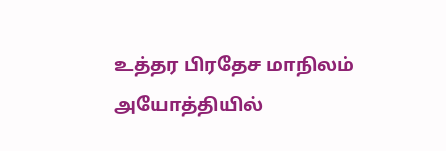உத்தர பிரதேச மாநிலம் அயோத்தியில்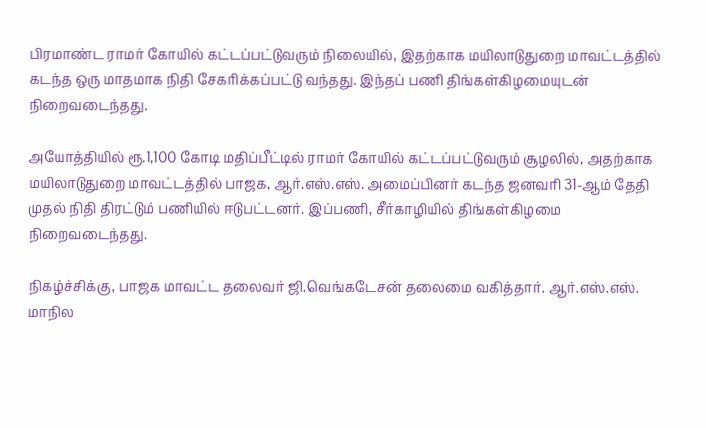பிரமாண்ட ராமர் கோயில் கட்டப்பட்டுவரும் நிலையில், இதற்காக மயிலாடுதுறை மாவட்டத்தில் கடந்த ஒரு மாதமாக நிதி சேகரிக்கப்பட்டு வந்தது. இந்தப் பணி திங்கள்கிழமையுடன் நிறைவடைந்தது.

அயோத்தியில் ரூ.1,100 கோடி மதிப்பீட்டில் ராமர் கோயில் கட்டப்பட்டுவரும் சூழலில், அதற்காக மயிலாடுதுறை மாவட்டத்தில் பாஜக, ஆர்.எஸ்.எஸ். அமைப்பினர் கடந்த ஜனவரி 31-ஆம் தேதி முதல் நிதி திரட்டும் பணியில் ஈடுபட்டனர். இப்பணி, சீர்காழியில் திங்கள்கிழமை நிறைவடைந்தது.

நிகழ்ச்சிக்கு, பாஜக மாவட்ட தலைவர் ஜி.வெங்கடேசன் தலைமை வகித்தார். ஆர்.எஸ்.எஸ். மாநில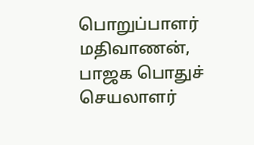பொறுப்பாளர் மதிவாணன், பாஜக பொதுச் செயலாளர்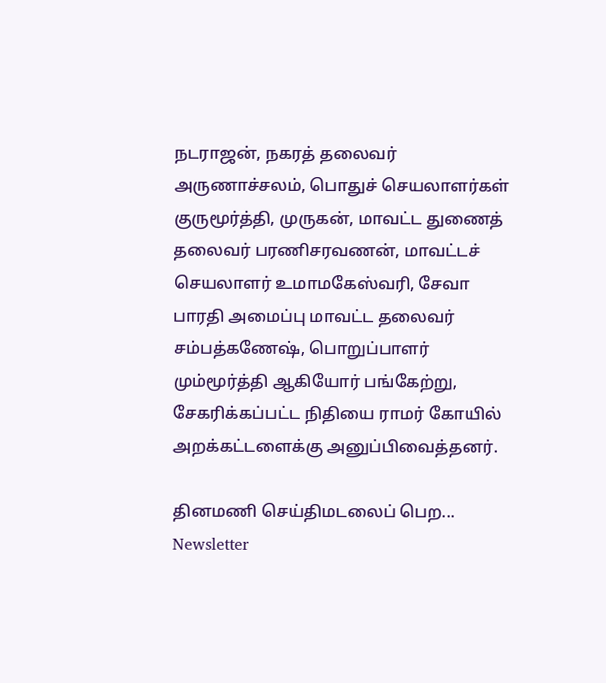நடராஜன், நகரத் தலைவர் அருணாச்சலம், பொதுச் செயலாளர்கள் குருமூர்த்தி, முருகன், மாவட்ட துணைத் தலைவர் பரணிசரவணன், மாவட்டச் செயலாளர் உமாமகேஸ்வரி, சேவா பாரதி அமைப்பு மாவட்ட தலைவர் சம்பத்கணேஷ், பொறுப்பாளர் மும்மூர்த்தி ஆகியோர் பங்கேற்று, சேகரிக்கப்பட்ட நிதியை ராமர் கோயில் அறக்கட்டளைக்கு அனுப்பிவைத்தனர்.

தினமணி செய்திமடலைப் பெற... Newsletter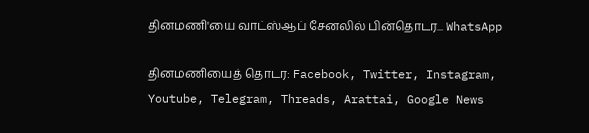தினமணி'யை வாட்ஸ்ஆப் சேனலில் பின்தொடர... WhatsApp

தினமணியைத் தொடர: Facebook, Twitter, Instagram, Youtube, Telegram, Threads, Arattai, Google News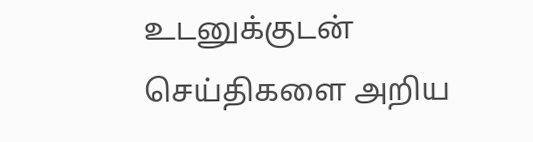உடனுக்குடன் செய்திகளை அறிய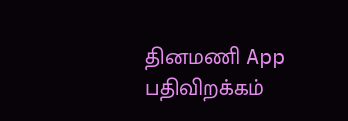தினமணி App பதிவிறக்கம்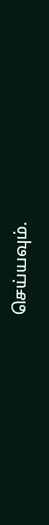செய்யவும்.